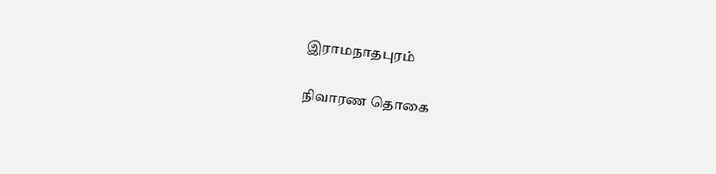இராமநாதபுரம்

நிவாரண தொகை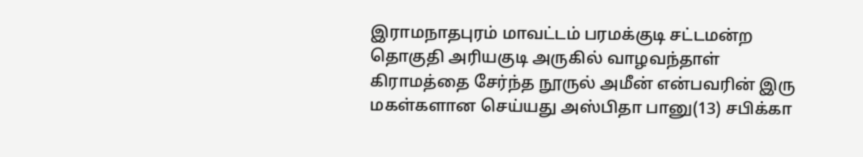இராமநாதபுரம் மாவட்டம் பரமக்குடி சட்டமன்ற தொகுதி அரியகுடி அருகில் வாழவந்தாள் கிராமத்தை சேர்ந்த நூருல் அமீன் என்பவரின் இரு மகள்களான செய்யது அஸ்பிதா பானு(13) சபிக்கா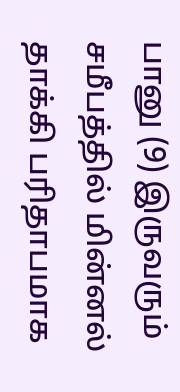பானு (9) இருவரும் சமீபத்தில் மின்னல் தாக்கி பரிதாபமாக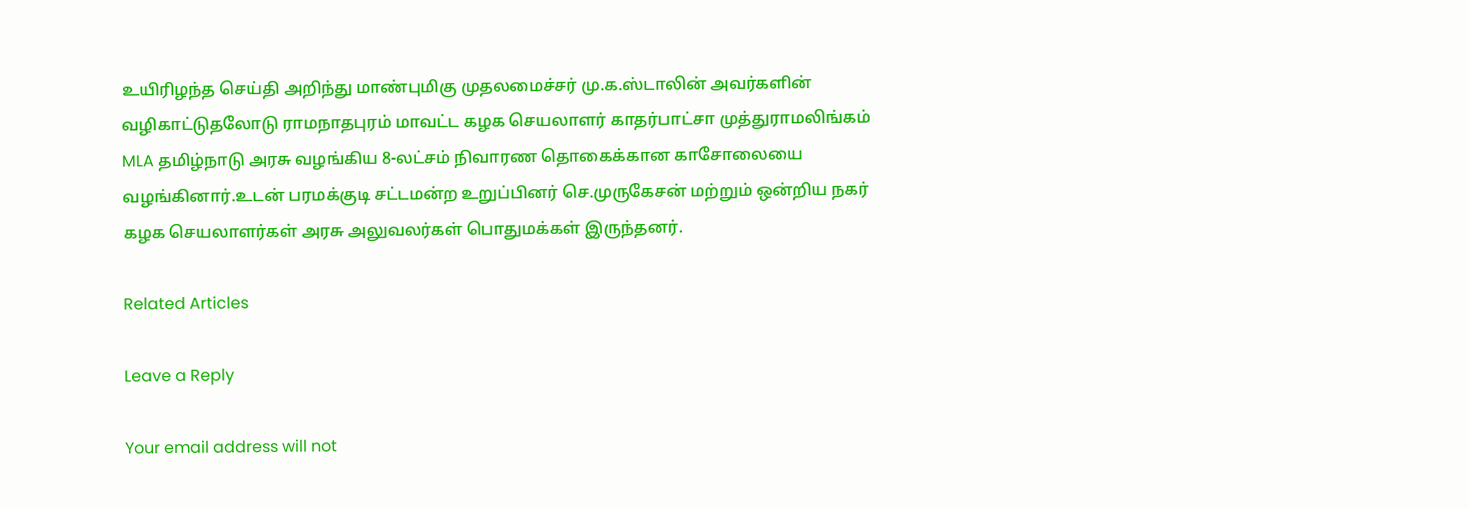உயிரிழந்த செய்தி அறிந்து மாண்புமிகு முதலமைச்சர் மு.க.ஸ்டாலின் அவர்களின் வழிகாட்டுதலோடு ராமநாதபுரம் மாவட்ட கழக செயலாளர் காதர்பாட்சா முத்துராமலிங்கம் MLA தமிழ்நாடு அரசு வழங்கிய 8-லட்சம் நிவாரண தொகைக்கான காசோலையை வழங்கினார்.உடன் பரமக்குடி சட்டமன்ற உறுப்பினர் செ.முருகேசன் மற்றும் ஒன்றிய நகர் கழக செயலாளர்கள் அரசு அலுவலர்கள் பொதுமக்கள் இருந்தனர்.

Related Articles

Leave a Reply

Your email address will not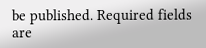be published. Required fields are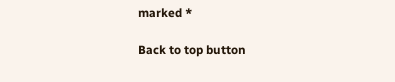marked *

Back to top button